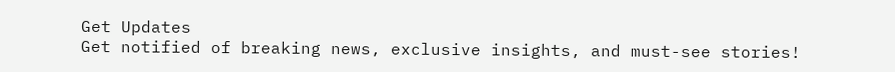Get Updates
Get notified of breaking news, exclusive insights, and must-see stories!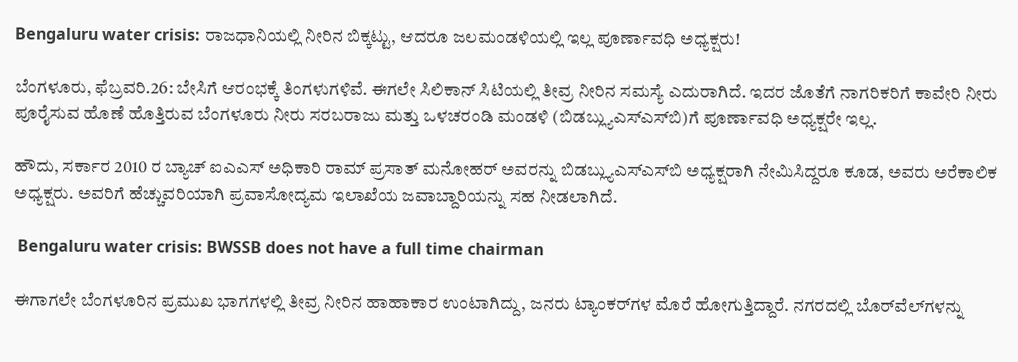Bengaluru water crisis: ರಾಜಧಾನಿಯಲ್ಲಿ ನೀರಿನ ಬಿಕ್ಕಟ್ಟು, ಆದರೂ ಜಲಮಂಡಳಿಯಲ್ಲಿ ಇಲ್ಲ ಪೂರ್ಣಾವಧಿ ಅಧ್ಯಕ್ಷರು!

ಬೆಂಗಳೂರು, ಫೆಬ್ರವರಿ.26: ಬೇಸಿಗೆ ಆರಂಭಕ್ಕೆ ತಿಂಗಳುಗಳಿವೆ. ಈಗಲೇ ಸಿಲಿಕಾನ್ ಸಿಟಿಯಲ್ಲಿ ತೀವ್ರ ನೀರಿನ ಸಮಸ್ಯೆ ಎದುರಾಗಿದೆ. ಇದರ ಜೊತೆಗೆ ನಾಗರಿಕರಿಗೆ ಕಾವೇರಿ ನೀರು ಪೂರೈಸುವ ಹೊಣೆ ಹೊತ್ತಿರುವ ಬೆಂಗಳೂರು ನೀರು ಸರಬರಾಜು ಮತ್ತು ಒಳಚರಂಡಿ ಮಂಡಳಿ (ಬಿಡಬ್ಲ್ಯುಎಸ್‌ಎಸ್‌ಬಿ)ಗೆ ಪೂರ್ಣಾವಧಿ ಅಧ್ಯಕ್ಷರೇ ಇಲ್ಲ.

ಹೌದು, ಸರ್ಕಾರ 2010 ರ ಬ್ಯಾಚ್ ಐಎಎಸ್ ಅಧಿಕಾರಿ ರಾಮ್ ಪ್ರಸಾತ್ ಮನೋಹರ್ ಅವರನ್ನು ಬಿಡಬ್ಲ್ಯುಎಸ್‌ಎಸ್‌ಬಿ ಅಧ್ಯಕ್ಷರಾಗಿ ನೇಮಿಸಿದ್ದರೂ ಕೂಡ, ಅವರು ಅರೆಕಾಲಿಕ ಅಧ್ಯಕ್ಷರು. ಅವರಿಗೆ ಹೆಚ್ಚುವರಿಯಾಗಿ ಪ್ರವಾಸೋದ್ಯಮ ಇಲಾಖೆಯ ಜವಾಬ್ದಾರಿಯನ್ನು ಸಹ ನೀಡಲಾಗಿದೆ.

 Bengaluru water crisis: BWSSB does not have a full time chairman

ಈಗಾಗಲೇ ಬೆಂಗಳೂರಿನ ಪ್ರಮುಖ ಭಾಗಗಳಲ್ಲಿ ತೀವ್ರ ನೀರಿನ ಹಾಹಾಕಾರ ಉಂಟಾಗಿದ್ದು, ಜನರು ಟ್ಯಾಂಕರ್‌ಗಳ ಮೊರೆ ಹೋಗುತ್ತಿದ್ದಾರೆ. ನಗರದಲ್ಲಿ ಬೊರ್‌ವೆಲ್‌ಗಳನ್ನು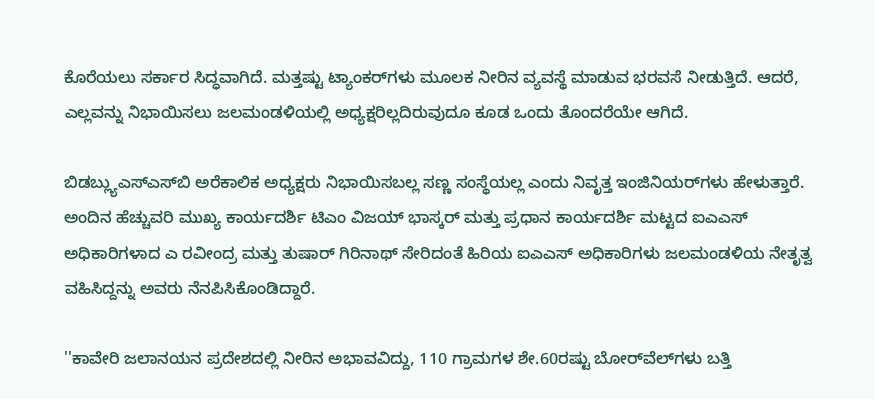ಕೊರೆಯಲು ಸರ್ಕಾರ ಸಿದ್ಧವಾಗಿದೆ. ಮತ್ತಷ್ಟು ಟ್ಯಾಂಕರ್‌ಗಳು ಮೂಲಕ ನೀರಿನ ವ್ಯವಸ್ಥೆ ಮಾಡುವ ಭರವಸೆ ನೀಡುತ್ತಿದೆ. ಆದರೆ, ಎಲ್ಲವನ್ನು ನಿಭಾಯಿಸಲು ಜಲಮಂಡಳಿಯಲ್ಲಿ ಅಧ್ಯಕ್ಷರಿಲ್ಲದಿರುವುದೂ ಕೂಡ ಒಂದು ತೊಂದರೆಯೇ ಆಗಿದೆ.

ಬಿಡಬ್ಲ್ಯುಎಸ್‌ಎಸ್‌ಬಿ ಅರೆಕಾಲಿಕ ಅಧ್ಯಕ್ಷರು ನಿಭಾಯಿಸಬಲ್ಲ ಸಣ್ಣ ಸಂಸ್ಥೆಯಲ್ಲ ಎಂದು ನಿವೃತ್ತ ಇಂಜಿನಿಯರ್‌ಗಳು ಹೇಳುತ್ತಾರೆ. ಅಂದಿನ ಹೆಚ್ಚುವರಿ ಮುಖ್ಯ ಕಾರ್ಯದರ್ಶಿ ಟಿಎಂ ವಿಜಯ್ ಭಾಸ್ಕರ್ ಮತ್ತು ಪ್ರಧಾನ ಕಾರ್ಯದರ್ಶಿ ಮಟ್ಟದ ಐಎಎಸ್ ಅಧಿಕಾರಿಗಳಾದ ಎ ರವೀಂದ್ರ ಮತ್ತು ತುಷಾರ್ ಗಿರಿನಾಥ್ ಸೇರಿದಂತೆ ಹಿರಿಯ ಐಎಎಸ್ ಅಧಿಕಾರಿಗಳು ಜಲಮಂಡಳಿಯ ನೇತೃತ್ವ ವಹಿಸಿದ್ದನ್ನು ಅವರು ನೆನಪಿಸಿಕೊಂಡಿದ್ದಾರೆ.

''ಕಾವೇರಿ ಜಲಾನಯನ ಪ್ರದೇಶದಲ್ಲಿ ನೀರಿನ ಅಭಾವವಿದ್ದು, 110 ಗ್ರಾಮಗಳ ಶೇ.60ರಷ್ಟು ಬೋರ್‌ವೆಲ್‌ಗಳು ಬತ್ತಿ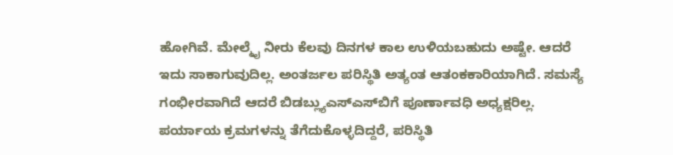ಹೋಗಿವೆ. ಮೇಲ್ಮೈ ನೀರು ಕೆಲವು ದಿನಗಳ ಕಾಲ ಉಳಿಯಬಹುದು ಅಷ್ಟೇ. ಆದರೆ ಇದು ಸಾಕಾಗುವುದಿಲ್ಲ. ಅಂತರ್ಜಲ ಪರಿಸ್ಥಿತಿ ಅತ್ಯಂತ ಆತಂಕಕಾರಿಯಾಗಿದೆ. ಸಮಸ್ಯೆ ಗಂಭೀರವಾಗಿದೆ ಆದರೆ ಬಿಡಬ್ಲ್ಯುಎಸ್‌ಎಸ್‌ಬಿಗೆ ಪೂರ್ಣಾವಧಿ ಅಧ್ಯಕ್ಷರಿಲ್ಲ. ಪರ್ಯಾಯ ಕ್ರಮಗಳನ್ನು ತೆಗೆದುಕೊಳ್ಳದಿದ್ದರೆ, ಪರಿಸ್ಥಿತಿ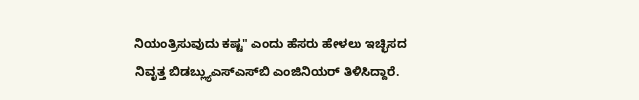ನಿಯಂತ್ರಿಸುವುದು ಕಷ್ಟ" ಎಂದು ಹೆಸರು ಹೇಳಲು ಇಚ್ಛಿಸದ ನಿವೃತ್ತ ಬಿಡಬ್ಲ್ಯುಎಸ್‌ಎಸ್‌ಬಿ ಎಂಜಿನಿಯರ್ ತಿಳಿಸಿದ್ದಾರೆ.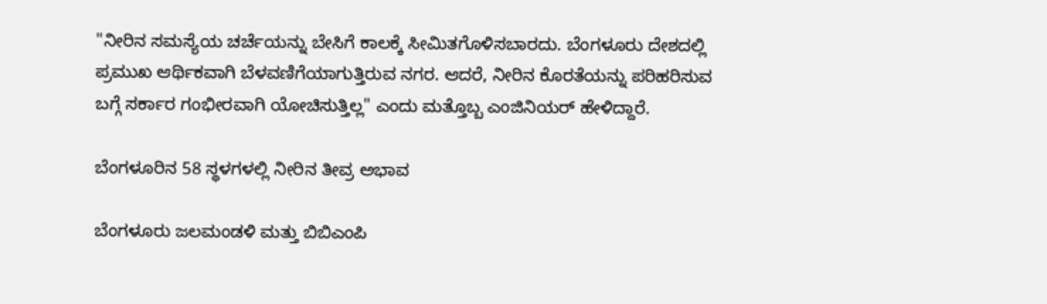"ನೀರಿನ ಸಮಸ್ಯೆಯ ಚರ್ಚೆಯನ್ನು ಬೇಸಿಗೆ ಕಾಲಕ್ಕೆ ಸೀಮಿತಗೊಳಿಸಬಾರದು. ಬೆಂಗಳೂರು ದೇಶದಲ್ಲಿ ಪ್ರಮುಖ ಆರ್ಥಿಕವಾಗಿ ಬೆಳವಣಿಗೆಯಾಗುತ್ತಿರುವ ನಗರ. ಆದರೆ, ನೀರಿನ ಕೊರತೆಯನ್ನು ಪರಿಹರಿಸುವ ಬಗ್ಗೆ ಸರ್ಕಾರ ಗಂಭೀರವಾಗಿ ಯೋಚಿಸುತ್ತಿಲ್ಲ" ಎಂದು ಮತ್ತೊಬ್ಬ ಎಂಜಿನಿಯರ್ ಹೇಳಿದ್ದಾರೆ.

ಬೆಂಗಳೂರಿನ 58 ಸ್ಥಳಗಳಲ್ಲಿ ನೀರಿನ ತೀವ್ರ ಅಭಾವ

ಬೆಂಗಳೂರು ಜಲಮಂಡಳಿ ಮತ್ತು ಬಿಬಿಎಂಪಿ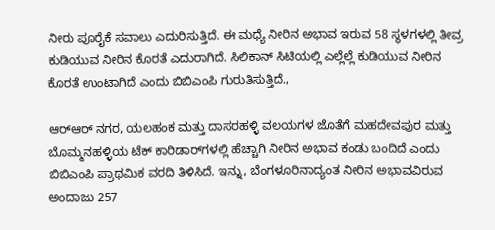ನೀರು ಪೂರೈಕೆ ಸವಾಲು ಎದುರಿಸುತ್ತಿದೆ. ಈ ಮಧ್ಯೆ ನೀರಿನ ಅಭಾವ ಇರುವ 58 ಸ್ಥಳಗಳಲ್ಲಿ ತೀವ್ರ ಕುಡಿಯುವ ನೀರಿನ ಕೊರತೆ ಎದುರಾಗಿದೆ. ಸಿಲಿಕಾನ್ ಸಿಟಿಯಲ್ಲಿ ಎಲ್ಲೆಲ್ಲೆ ಕುಡಿಯುವ ನೀರಿನ ಕೊರತೆ ಉಂಟಾಗಿದೆ ಎಂದು ಬಿಬಿಎಂಪಿ ಗುರುತಿಸುತ್ತಿದೆ.,

ಆರ್‌ಆರ್ ನಗರ, ಯಲಹಂಕ ಮತ್ತು ದಾಸರಹಳ್ಳಿ ವಲಯಗಳ ಜೊತೆಗೆ ಮಹದೇವಪುರ ಮತ್ತು ಬೊಮ್ಮನಹಳ್ಳಿಯ ಟೆಕ್ ಕಾರಿಡಾರ್‌ಗಳಲ್ಲಿ ಹೆಚ್ಚಾಗಿ ನೀರಿನ ಅಭಾವ ಕಂಡು ಬಂದಿದೆ ಎಂದು ಬಿಬಿಎಂಪಿ ಪ್ರಾಥಮಿಕ ವರದಿ ತಿಳಿಸಿದೆ. ಇನ್ನು, ಬೆಂಗಳೂರಿನಾದ್ಯಂತ ನೀರಿನ ಅಭಾವವಿರುವ ಅಂದಾಜು 257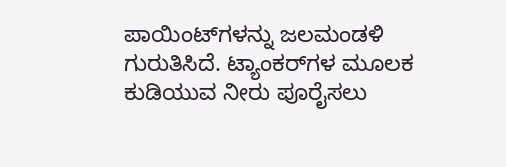ಪಾಯಿಂಟ್‌ಗಳನ್ನು ಜಲಮಂಡಳಿ ಗುರುತಿಸಿದೆ. ಟ್ಯಾಂಕರ್‌ಗಳ ಮೂಲಕ ಕುಡಿಯುವ ನೀರು ಪೂರೈಸಲು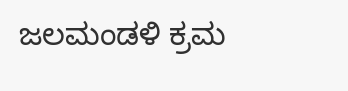ಜಲಮಂಡಳಿ ಕ್ರಮ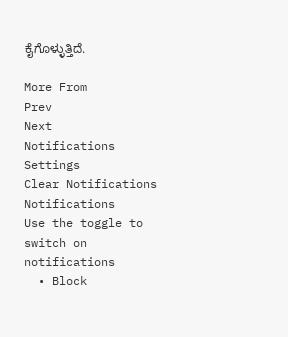ಕೈಗೊಳ್ಳುತ್ತಿದೆ.

More From
Prev
Next
Notifications
Settings
Clear Notifications
Notifications
Use the toggle to switch on notifications
  • Block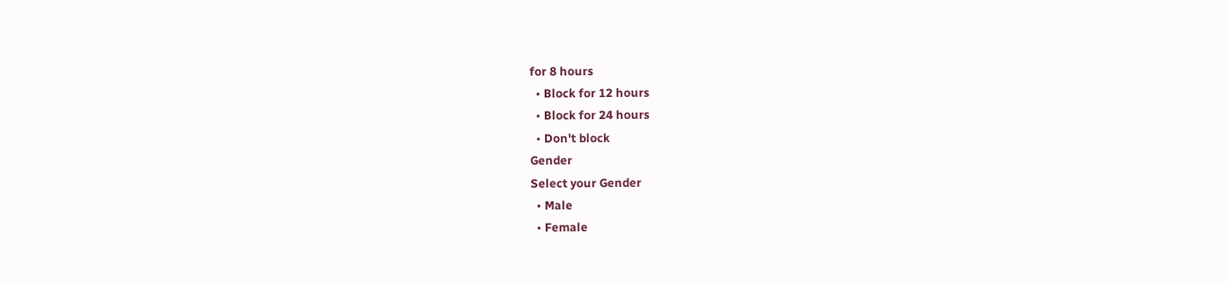for 8 hours
  • Block for 12 hours
  • Block for 24 hours
  • Don't block
Gender
Select your Gender
  • Male
  • Female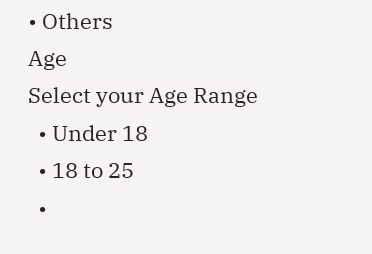• Others
Age
Select your Age Range
  • Under 18
  • 18 to 25
  •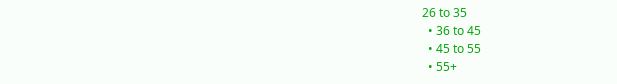26 to 35
  • 36 to 45
  • 45 to 55
  • 55+